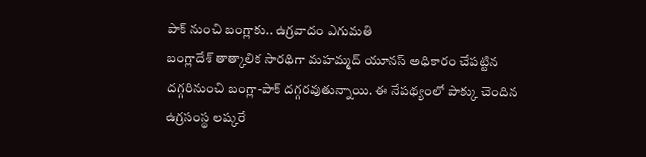పాక్ నుంచి బంగ్లాకు.. ఉగ్రవాదం ఎగుమతి
బంగ్లాదేశ్ తాత్కాలిక సారథిగా మహమ్మద్ యూనస్ అధికారం చేపట్టిన దగ్గరినుంచి బంగ్లా-పాక్ దగ్గరవుతున్నాయి. ఈ నేపథ్యంలో పాక్కు చెందిన ఉగ్రసంస్థ లష్కరే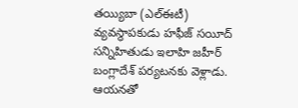తయ్యిబా (ఎల్ఈటీ) వ్యవస్థాపకుడు హఫీజ్ సయీద్ సన్నిహితుడు ఇలాహి జహీర్ బంగ్లాదేశ్ పర్యటనకు వెళ్లాడు. ఆయనతో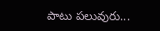పాటు పలువురు...